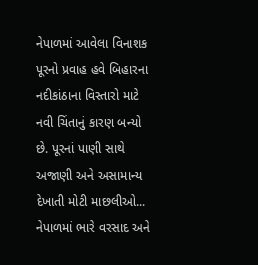નેપાળમાં આવેલા વિનાશક પૂરનો પ્રવાહ હવે બિહારના નદીકાંઠાના વિસ્તારો માટે નવી ચિંતાનું કારણ બન્યો છે. પૂરનાં પાણી સાથે અજાણી અને અસામાન્ય દેખાતી મોટી માછલીઓ...
નેપાળમાં ભારે વરસાદ અને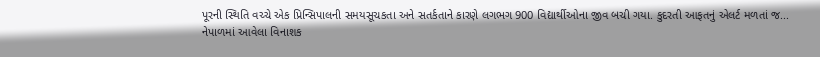પૂરની સ્થિતિ વચ્ચે એક પ્રિન્સિપાલની સમયસૂચકતા અને સતર્કતાને કારણે લગભગ 900 વિદ્યાર્થીઓના જીવ બચી ગયા. કુદરતી આફતનું એલર્ટ મળતાં જ...
નેપાળમાં આવેલા વિનાશક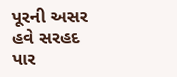પૂરની અસર હવે સરહદ પાર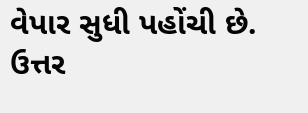વેપાર સુધી પહોંચી છે. ઉત્તર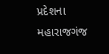પ્રદેશના મહારાજગંજ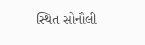સ્થિત સોનૌલી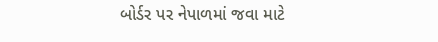બોર્ડર પર નેપાળમાં જવા માટે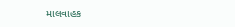માલવાહક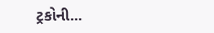ટ્રકોની...